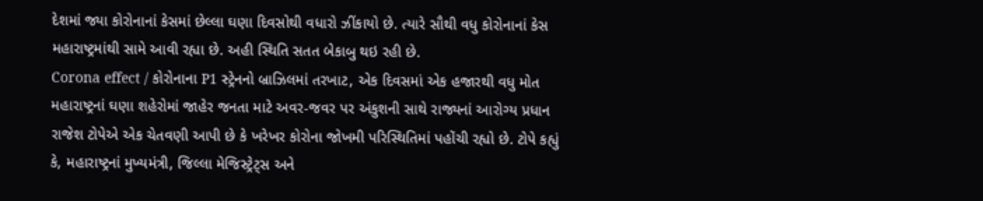દેશમાં જ્યા કોરોનાનાં કેસમાં છેલ્લા ઘણા દિવસોથી વધારો ઝીંકાયો છે. ત્યારે સૌથી વધુ કોરોનાનાં કેસ મહારાષ્ટ્રમાંથી સામે આવી રહ્યા છે. અહી સ્થિતિ સતત બેકાબુ થઇ રહી છે.
Corona effect / કોરોનાના P1 સ્ટ્રેનનો બ્રાઝિલમાં તરખાટ, એક દિવસમાં એક હજારથી વધુ મોત
મહારાષ્ટ્રનાં ઘણા શહેરોમાં જાહેર જનતા માટે અવર-જવર પર અંકુશની સાથે રાજ્યનાં આરોગ્ય પ્રધાન રાજેશ ટોપેએ એક ચેતવણી આપી છે કે ખરેખર કોરોના જોખમી પરિસ્થિતિમાં પહોંચી રહ્યો છે. ટોપે કહ્યું કે, મહારાષ્ટ્રનાં મુખ્યમંત્રી, જિલ્લા મેજિસ્ટ્રેટ્સ અને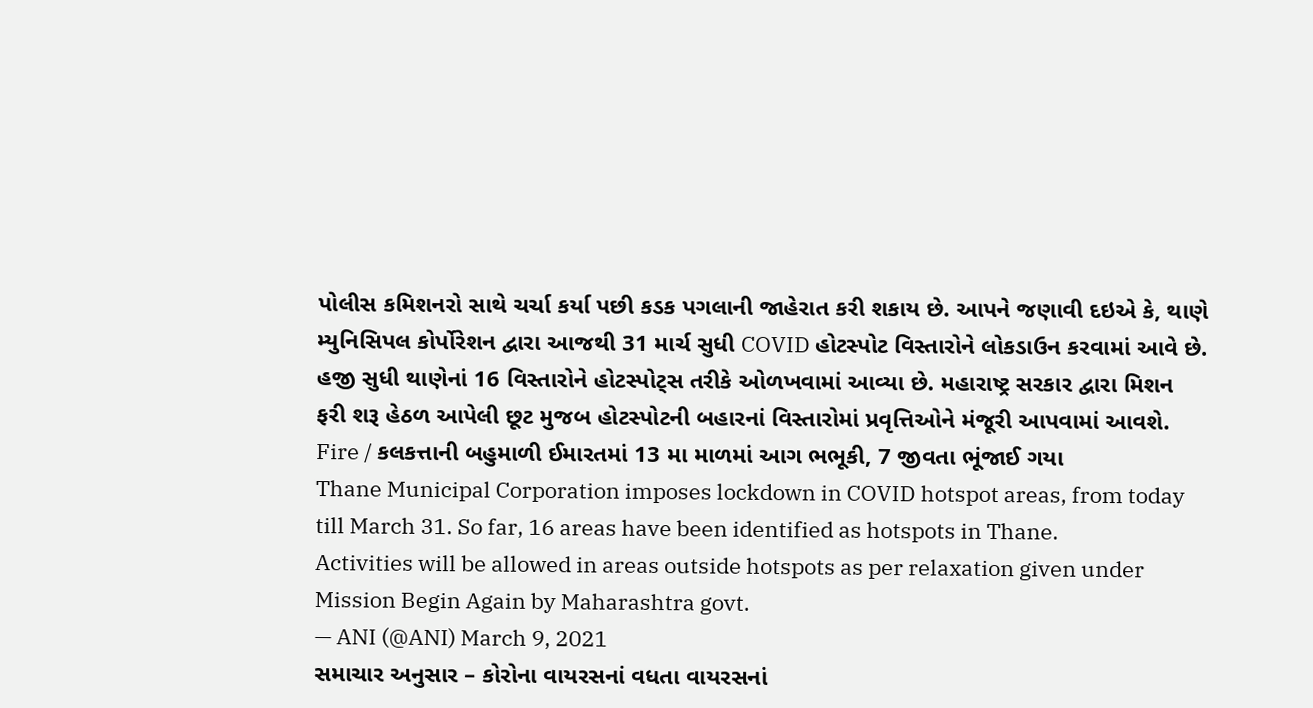પોલીસ કમિશનરો સાથે ચર્ચા કર્યા પછી કડક પગલાની જાહેરાત કરી શકાય છે. આપને જણાવી દઇએ કે, થાણે મ્યુનિસિપલ કોર્પોરેશન દ્વારા આજથી 31 માર્ચ સુધી COVID હોટસ્પોટ વિસ્તારોને લોકડાઉન કરવામાં આવે છે. હજી સુધી થાણેનાં 16 વિસ્તારોને હોટસ્પોટ્સ તરીકે ઓળખવામાં આવ્યા છે. મહારાષ્ટ્ર સરકાર દ્વારા મિશન ફરી શરૂ હેઠળ આપેલી છૂટ મુજબ હોટસ્પોટની બહારનાં વિસ્તારોમાં પ્રવૃત્તિઓને મંજૂરી આપવામાં આવશે.
Fire / કલકત્તાની બહુમાળી ઈમારતમાં 13 મા માળમાં આગ ભભૂકી, 7 જીવતા ભૂંજાઈ ગયા
Thane Municipal Corporation imposes lockdown in COVID hotspot areas, from today till March 31. So far, 16 areas have been identified as hotspots in Thane.
Activities will be allowed in areas outside hotspots as per relaxation given under Mission Begin Again by Maharashtra govt.
— ANI (@ANI) March 9, 2021
સમાચાર અનુસાર – કોરોના વાયરસનાં વધતા વાયરસનાં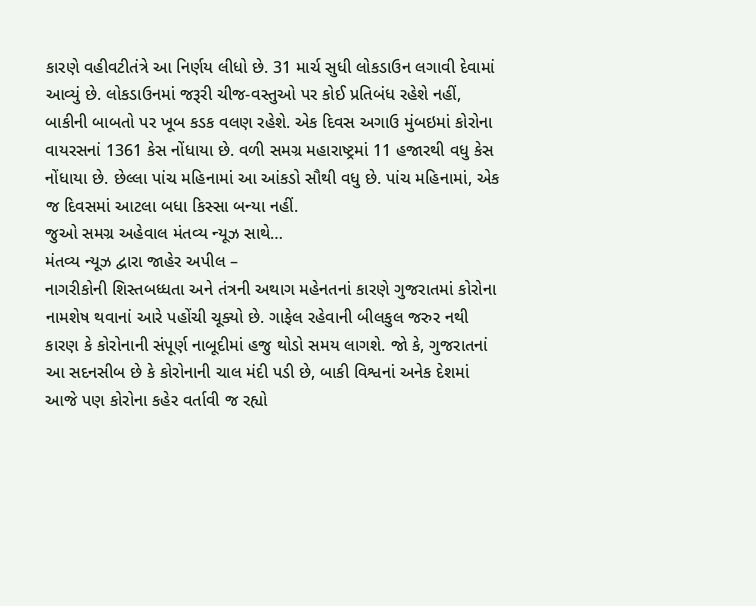કારણે વહીવટીતંત્રે આ નિર્ણય લીધો છે. 31 માર્ચ સુધી લોકડાઉન લગાવી દેવામાં આવ્યું છે. લોકડાઉનમાં જરૂરી ચીજ-વસ્તુઓ પર કોઈ પ્રતિબંધ રહેશે નહીં, બાકીની બાબતો પર ખૂબ કડક વલણ રહેશે. એક દિવસ અગાઉ મુંબઇમાં કોરોના વાયરસનાં 1361 કેસ નોંધાયા છે. વળી સમગ્ર મહારાષ્ટ્રમાં 11 હજારથી વધુ કેસ નોંધાયા છે. છેલ્લા પાંચ મહિનામાં આ આંકડો સૌથી વધુ છે. પાંચ મહિનામાં, એક જ દિવસમાં આટલા બધા કિસ્સા બન્યા નહીં.
જુઓ સમગ્ર અહેવાલ મંતવ્ય ન્યૂઝ સાથે…
મંતવ્ય ન્યૂઝ દ્વારા જાહેર અપીલ –
નાગરીકોની શિસ્તબધ્ધતા અને તંત્રની અથાગ મહેનતનાં કારણે ગુજરાતમાં કોરોના નામશેષ થવાનાં આરે પહોંચી ચૂક્યો છે. ગાફેલ રહેવાની બીલકુલ જરુર નથી કારણ કે કોરોનાની સંપૂર્ણ નાબૂદીમાં હજુ થોડો સમય લાગશે. જો કે, ગુજરાતનાં આ સદનસીબ છે કે કોરોનાની ચાલ મંદી પડી છે, બાકી વિશ્વનાં અનેક દેશમાં આજે પણ કોરોના કહેર વર્તાવી જ રહ્યો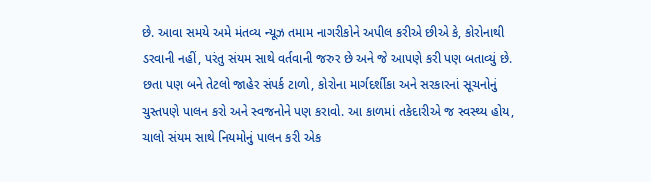છે. આવા સમયે અમે મંતવ્ય ન્યૂઝ તમામ નાગરીકોને અપીલ કરીએ છીએ કે, કોરોનાથી ડરવાની નહીં, પરંતુ સંયમ સાથે વર્તવાની જરુર છે અને જે આપણે કરી પણ બતાવ્યું છે. છતા પણ બને તેટલો જાહેર સંપર્ક ટાળો, કોરોના માર્ગદર્શીકા અને સરકારનાં સૂચનોનું ચુસ્તપણે પાલન કરો અને સ્વજનોને પણ કરાવો. આ કાળમાં તકેદારીએ જ સ્વસ્થ્ય હોય, ચાલો સંયમ સાથે નિયમોનું પાલન કરી એક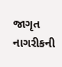જાગૃત નાગરીકની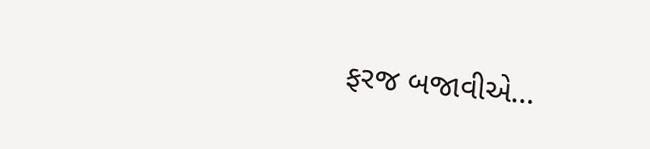ફરજ બજાવીએ…